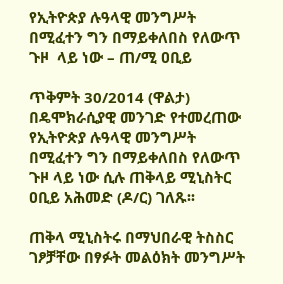የኢትዮጵያ ሉዓላዊ መንግሥት በሚፈተን ግን በማይቀለበስ የለውጥ ጉዞ  ላይ ነው – ጠ/ሚ ዐቢይ

ጥቅምት 30/2014 (ዋልታ) በዴሞክራሲያዊ መንገድ የተመረጠው የኢትዮጵያ ሉዓላዊ መንግሥት በሚፈተን ግን በማይቀለበስ የለውጥ ጉዞ ላይ ነው ሲሉ ጠቅላይ ሚኒስትር ዐቢይ አሕመድ (ዶ/ር) ገለጹ፡፡

ጠቅላ ሚኒስትሩ በማህበራዊ ትስስር ገፆቻቸው በፃፉት መልዕክት መንግሥት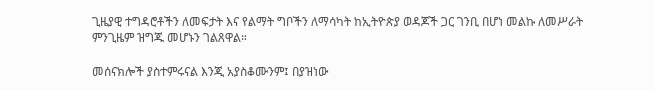ጊዜያዊ ተግዳሮቶችን ለመፍታት እና የልማት ግቦችን ለማሳካት ከኢትዮጵያ ወዳጆች ጋር ገንቢ በሆነ መልኩ ለመሥራት ምንጊዜም ዝግጁ መሆኑን ገልጸዋል።

መሰናክሎች ያስተምሩናል እንጂ አያስቆሙንም፤ በያዝነው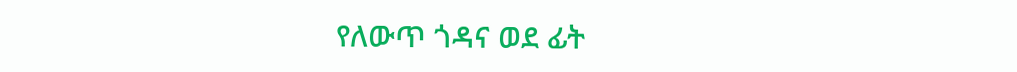የለውጥ ጎዳና ወደ ፊት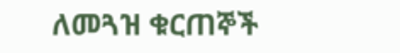ለመጓዝ ቁርጠኞች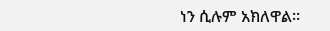ነን ሲሉም አክለዋል።